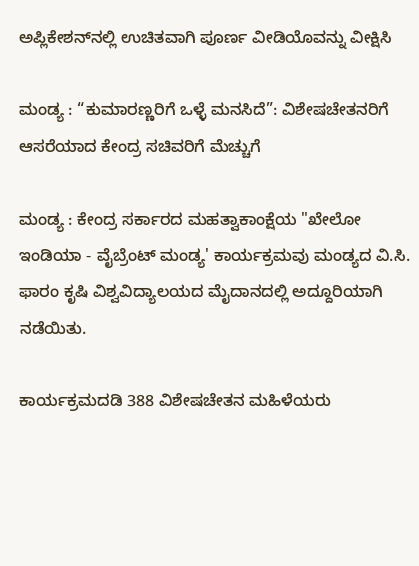ಅಪ್ಲಿಕೇಶನ್‌ನಲ್ಲಿ ಉಚಿತವಾಗಿ ಪೂರ್ಣ ವೀಡಿಯೊವನ್ನು ವೀಕ್ಷಿಸಿ

ಮಂಡ್ಯ : “ಕುಮಾರಣ್ಣರಿಗೆ ಒಳ್ಳೆ ಮನಸಿದೆ”: ವಿಶೇಷಚೇತನರಿಗೆ ಆಸರೆಯಾದ ಕೇಂದ್ರ ಸಚಿವರಿಗೆ ಮೆಚ್ಚುಗೆ

ಮಂಡ್ಯ : ಕೇಂದ್ರ ಸರ್ಕಾರದ ಮಹತ್ವಾಕಾಂಕ್ಷೆಯ "ಖೇಲೋ ಇಂಡಿಯಾ - ವೈಬ್ರೆಂಟ್ ಮಂಡ್ಯ' ಕಾರ್ಯಕ್ರಮವು ಮಂಡ್ಯದ ವಿ.ಸಿ. ಫಾರಂ ಕೃಷಿ ವಿಶ್ವವಿದ್ಯಾಲಯದ ಮೈದಾನದಲ್ಲಿ ಅದ್ದೂರಿಯಾಗಿ ನಡೆಯಿತು.

ಕಾರ್ಯಕ್ರಮದಡಿ 388 ವಿಶೇಷಚೇತನ ಮಹಿಳೆಯರು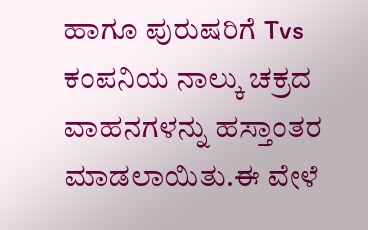ಹಾಗೂ ಪುರುಷರಿಗೆ Tvs ಕಂಪನಿಯ ನಾಲ್ಕು ಚಕ್ರದ ವಾಹನಗಳನ್ನು ಹಸ್ತಾಂತರ ಮಾಡಲಾಯಿತು.ಈ ವೇಳೆ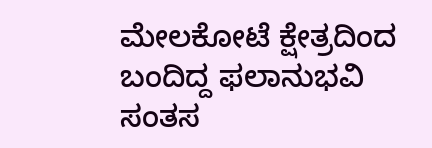ಮೇಲಕೋಟೆ ಕ್ಷೇತ್ರದಿಂದ ಬಂದಿದ್ದ ಫಲಾನುಭವಿ ಸಂತಸ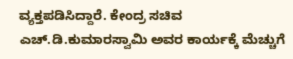ವ್ಯಕ್ತಪಡಿಸಿದ್ದಾರೆ. ಕೇಂದ್ರ ಸಚಿವ ಎಚ್‌.ಡಿ.ಕುಮಾರಸ್ವಾಮಿ ಅವರ ಕಾರ್ಯಕ್ಕೆ ಮೆಚ್ಚುಗೆ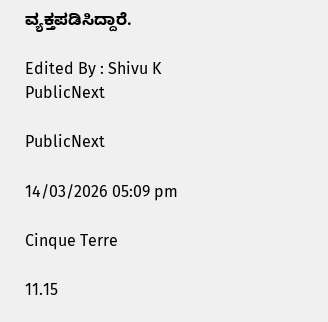ವ್ಯಕ್ತಪಡಿಸಿದ್ದಾರೆ.

Edited By : Shivu K
PublicNext

PublicNext

14/03/2026 05:09 pm

Cinque Terre

11.15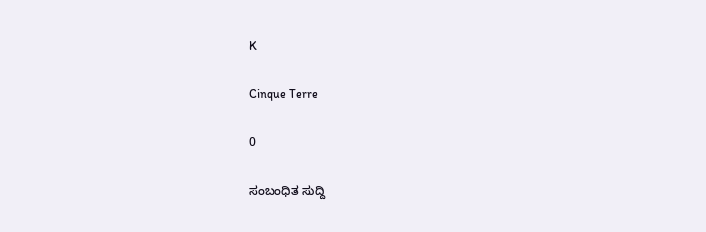K

Cinque Terre

0

ಸಂಬಂಧಿತ ಸುದ್ದಿ